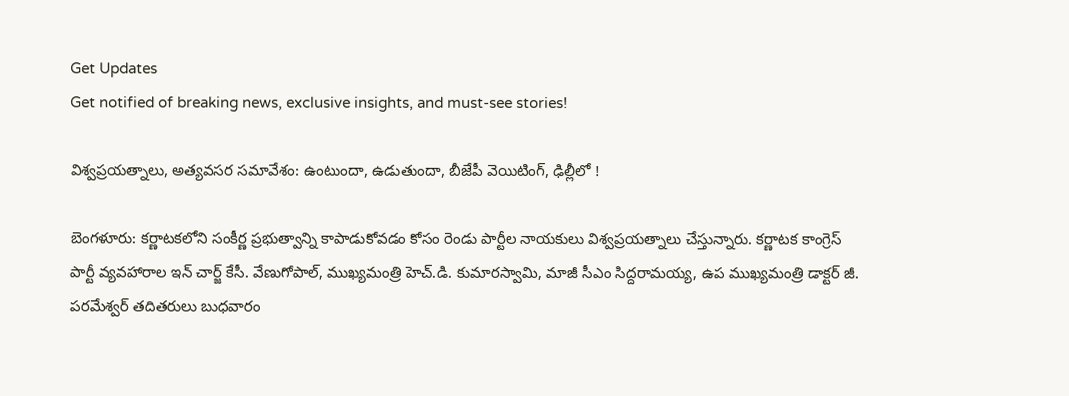Get Updates
Get notified of breaking news, exclusive insights, and must-see stories!

విశ్వప్రయత్నాలు, అత్యవసర సమావేశం: ఉంటుందా, ఉడుతుందా, బీజేపీ వెయిటింగ్, ఢిల్లీలో !

బెంగళూరు: కర్ణాటకలోని సంకీర్ణ ప్రభుత్వాన్ని కాపాడుకోవడం కోసం రెండు పార్టీల నాయకులు విశ్వప్రయత్నాలు చేస్తున్నారు. కర్ణాటక కాంగ్రెస్ పార్టీ వ్యవహారాల ఇన్ చార్జ్ కేసీ. వేణుగోపాల్, ముఖ్యమంత్రి హెచ్.డి. కుమారస్వామి, మాజీ సీఎం సిద్దరామయ్య, ఉప ముఖ్యమంత్రి డాక్టర్ జీ. పరమేశ్వర్ తదితరులు బుధవారం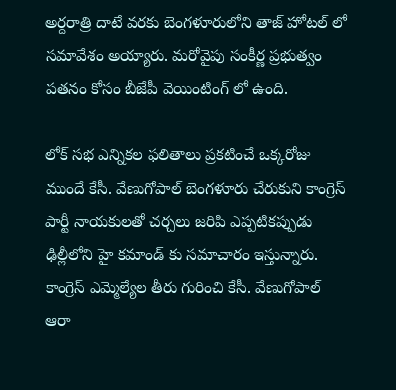అర్దరాత్రి దాటే వరకు బెంగళూరులోని తాజ్ హోటల్ లో సమావేశం అయ్యారు. మరోవైపు సంకీర్ణ ప్రభుత్వం పతనం కోసం బీజేపీ వెయింటింగ్ లో ఉంది.

లోక్ సభ ఎన్నికల ఫలితాలు ప్రకటించే ఒక్కరోజు ముందే కేసీ. వేణుగోపాల్ బెంగళూరు చేరుకుని కాంగ్రెస్ పార్టీ నాయకులతో చర్చలు జరిపి ఎప్పటికప్పుడు ఢిల్లీలోని హై కమాండ్ కు సమాచారం ఇస్తున్నారు. కాంగ్రెస్ ఎమ్మెల్యేల తీరు గురించి కేసీ. వేణుగోపాల్ ఆరా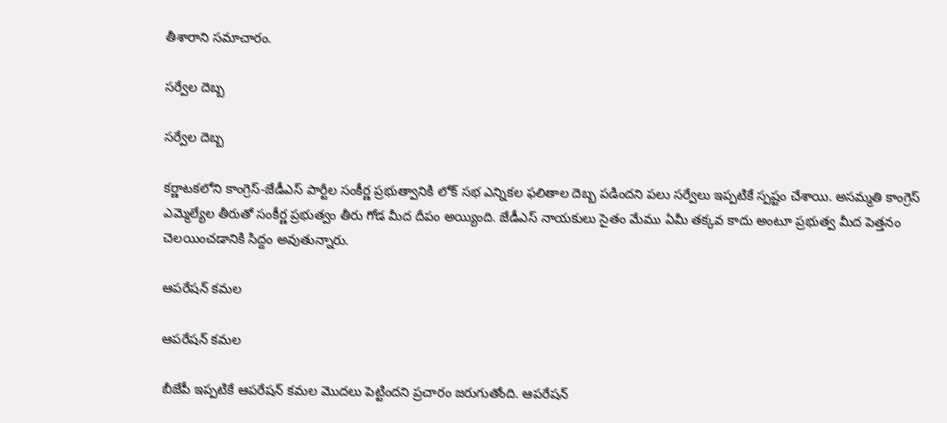తీశారాని సమాచారం.

సర్వేల దెబ్బ

సర్వేల దెబ్బ

కర్ణాటకలోని కాంగ్రెస్-జేడీఎస్ పార్టీల సంకీర్ణ ప్రభుత్వానికి లోక్ సభ ఎన్నికల ఫలితాల దెబ్బ పడిందని పలు సర్వేలు ఇప్పటికే స్పష్టం చేశాయి. అసమ్మతి కాంగ్రెస్ ఎమ్మెల్యేల తీరుతో సంకీర్ణ ప్రభుత్వం తీరు గోడ మీద దీపం అయ్యింది. జేడీఎస్ నాయకులు సైతం మేము ఏమీ తక్కవ కాదు అంటూ ప్రభుత్వ మీద పెత్తనం చెలయించడానికి సిద్దం అవుతున్నారు.

ఆపరేషన్ కమల

ఆపరేషన్ కమల

బీజేపీ ఇప్పటికే ఆపరేషన్ కమల మొదలు పెట్టిందని ప్రచారం జరుగుతోంది. ఆపరేషన్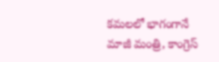కమలలో భాగంగానే మాజీ మంత్రి, కాంగ్రెస్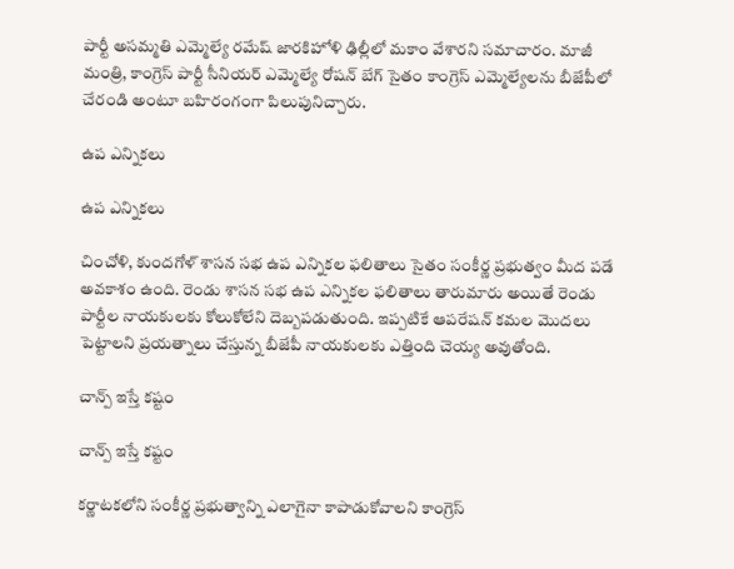పార్టీ అసమ్మతి ఎమ్మెల్యే రమేష్ జారకిహోళి ఢిల్లీలో మకాం వేశారని సమాచారం. మాజీ మంత్రి, కాంగ్రెస్ పార్టీ సీనియర్ ఎమ్మెల్యే రోషన్ బేగ్ సైతం కాంగ్రెస్ ఎమ్మెల్యేలను బీజేపీలో చేరండి అంటూ బహిరంగంగా పిలుపునిచ్చారు.

ఉప ఎన్నికలు

ఉప ఎన్నికలు

చించోళి, కుందగోళ్ శాసన సభ ఉప ఎన్నికల ఫలితాలు సైతం సంకీర్ణ ప్రభుత్వం మీద పడే అవకాశం ఉంది. రెండు శాసన సభ ఉప ఎన్నికల ఫలితాలు తారుమారు అయితే రెండు పార్టీల నాయకులకు కోలుకోలేని దెబ్బపడుతుంది. ఇప్పటికే ఆపరేషన్ కమల మొదలు పెట్టాలని ప్రయత్నాలు చేస్తున్న బీజేపీ నాయకులకు ఎత్తింది చెయ్య అవుతోంది.

చాన్ప్ ఇస్తే కష్టం

చాన్ప్ ఇస్తే కష్టం

కర్ణాటకలోని సంకీర్ణ ప్రభుత్వాన్ని ఎలాగైనా కాపాడుకోవాలని కాంగ్రెస్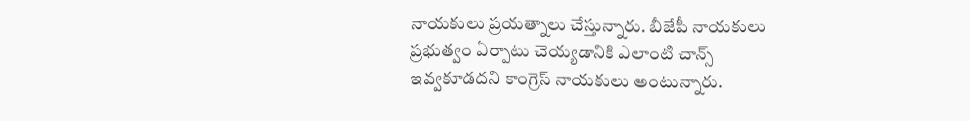నాయకులు ప్రయత్నాలు చేస్తున్నారు. బీజేపీ నాయకులు ప్రభుత్వం ఏర్పాటు చెయ్యడానికి ఎలాంటి చాన్స్ ఇవ్వకూడదని కాంగ్రెస్ నాయకులు అంటున్నారు.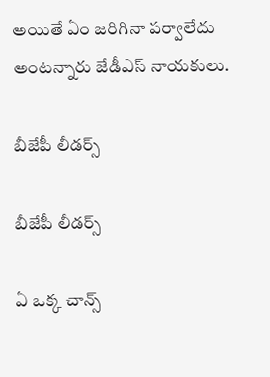అయితే ఏం జరిగినా పర్వాలేదు అంటన్నారు జేడీఎస్ నాయకులు.

బీజేపీ లీడర్స్

బీజేపీ లీడర్స్

ఏ ఒక్క చాన్స్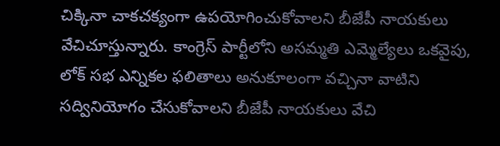చిక్కినా చాకచక్యంగా ఉపయోగించుకోవాలని బీజేపీ నాయకులు వేచిచూస్తున్నారు. కాంగ్రెస్ పార్టీలోని అసమ్మతి ఎమ్మెల్యేలు ఒకవైపు, లోక్ సభ ఎన్నికల ఫలితాలు అనుకూలంగా వచ్చినా వాటిని సద్వినియోగం చేసుకోవాలని బీజేపీ నాయకులు వేచి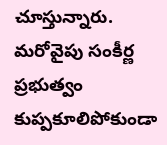చూస్తున్నారు. మరోవైపు సంకీర్ణ ప్రభుత్వం కుప్పకూలిపోకుండా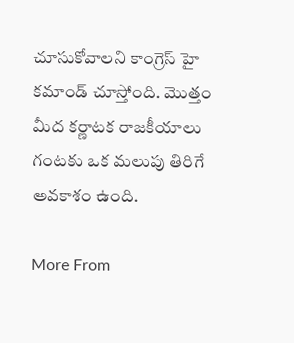చూసుకోవాలని కాంగ్రెస్ హై కమాండ్ చూస్తోంది. మొత్తం మీద కర్ణాటక రాజకీయాలు గంటకు ఒక మలుపు తిరిగే అవకాశం ఉంది.

More From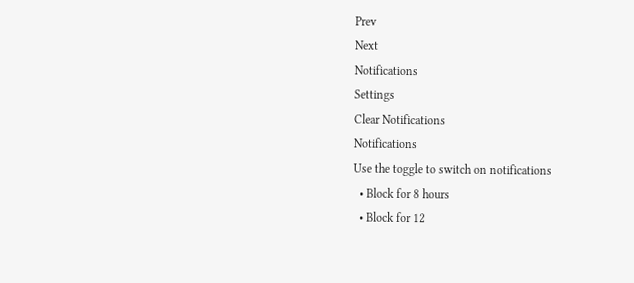Prev
Next
Notifications
Settings
Clear Notifications
Notifications
Use the toggle to switch on notifications
  • Block for 8 hours
  • Block for 12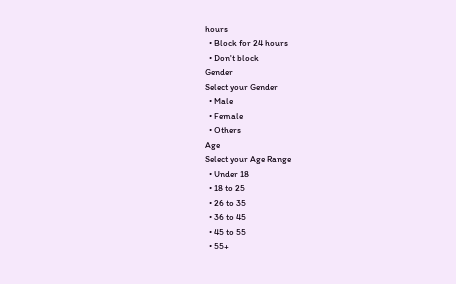hours
  • Block for 24 hours
  • Don't block
Gender
Select your Gender
  • Male
  • Female
  • Others
Age
Select your Age Range
  • Under 18
  • 18 to 25
  • 26 to 35
  • 36 to 45
  • 45 to 55
  • 55+